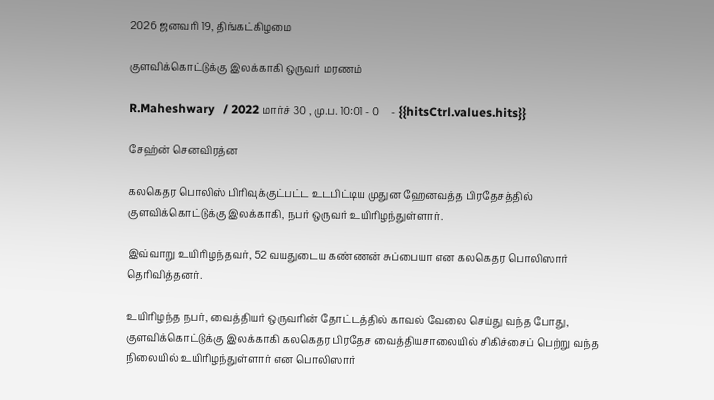2026 ஜனவரி 19, திங்கட்கிழமை

குளவிக்கொட்டுக்கு இலக்காகி ஒருவர் மரணம்

R.Maheshwary   / 2022 மார்ச் 30 , மு.ப. 10:01 - 0     - {{hitsCtrl.values.hits}}

சேஹ்ன் செனவிரத்ன

கலகெதர பொலிஸ் பிரிவுக்குட்பட்ட உடபிட்டிய முதுன ஹேனவத்த பிரதேசத்தில் குளவிக்கொட்டுக்கு இலக்காகி, நபர் ஒருவர் உயிரிழந்துள்ளார்.

இவ்வாறு உயிரிழந்தவர், 52 வயதுடைய கண்ணன் சுப்பையா என கலகெதர பொலிஸார் தெரிவித்தனர்.

உயிரிழந்த நபர், வைத்தியர் ஒருவரின் தோட்டத்தில் காவல் வேலை செய்து வந்த போது, குளவிக்கொட்டுக்கு இலக்காகி கலகெதர பிரதேச வைத்தியசாலையில் சிகிச்சைப் பெற்று வந்த நிலையில் உயிரிழந்துள்ளார் என பொலிஸார்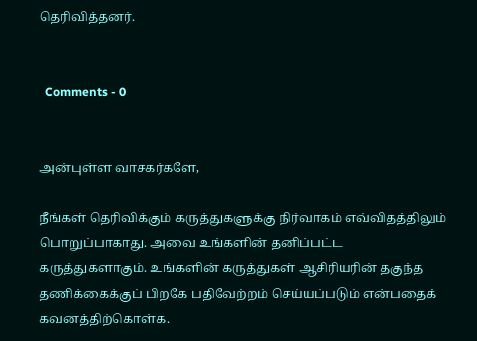தெரிவித்தனர்.


  Comments - 0


அன்புள்ள வாசகர்களே,

நீங்கள் தெரிவிக்கும் கருத்துகளுக்கு நிர்வாகம் எவ்விதத்திலும் பொறுப்பாகாது. அவை உங்களின் தனிப்பட்ட கருத்துகளாகும். உங்களின் கருத்துகள் ஆசிரியரின் தகுந்த தணிக்கைக்குப் பிறகே பதிவேற்றம் செய்யப்படும் என்பதைக் கவனத்திற்கொள்க.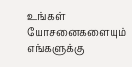உங்கள் யோசனைகளையும் எங்களுக்கு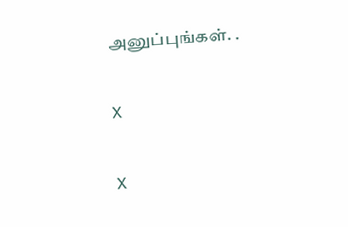அனுப்புங்கள். .

X

X